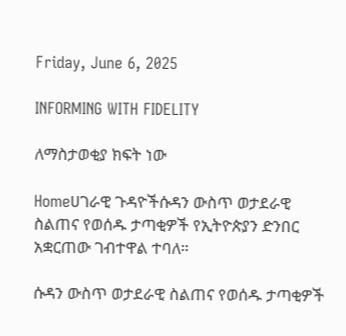Friday, June 6, 2025

INFORMING WITH FIDELITY

ለማስታወቂያ ክፍት ነው

Homeሀገራዊ ጉዳዮችሱዳን ውስጥ ወታደራዊ ስልጠና የወሰዱ ታጣቂዎች የኢትዮጵያን ድንበር አቋርጠው ገብተዋል ተባለ።

ሱዳን ውስጥ ወታደራዊ ስልጠና የወሰዱ ታጣቂዎች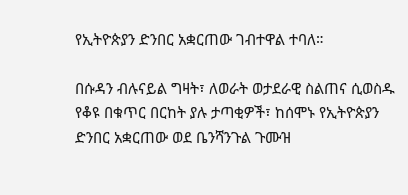የኢትዮጵያን ድንበር አቋርጠው ገብተዋል ተባለ።

በሱዳን ብሉናይል ግዛት፣ ለወራት ወታደራዊ ስልጠና ሲወስዱ የቆዩ በቁጥር በርከት ያሉ ታጣቂዎች፣ ከሰሞኑ የኢትዮጵያን ድንበር አቋርጠው ወደ ቤንሻንጉል ጉሙዝ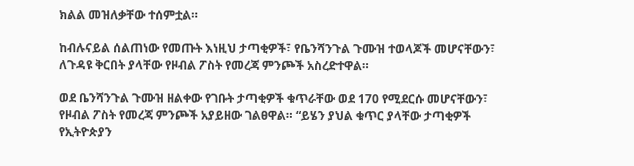ክልል መዝለቃቸው ተሰምቷል።

ከብሉናይል ሰልጠነው የመጡት እነዚህ ታጣቂዎች፣ የቤንሻንጉል ጉሙዝ ተወላጆች መሆናቸውን፣ ለጉዳዩ ቅርበት ያላቸው የዞብል ፖስት የመረጃ ምንጮች አስረድተዋል።

ወደ ቤንሻንጉል ጉሙዝ ዘልቀው የገቡት ታጣቂዎች ቁጥራቸው ወደ 170 የሚደርሱ መሆናቸውን፣ የዞብል ፖስት የመረጃ ምንጮች አያይዘው ገልፀዋል። “ይሄን ያህል ቁጥር ያላቸው ታጣቂዎች የኢትዮጵያን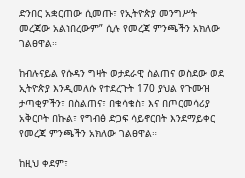ድንበር አቋርጠው ሲመጡ፣ የኢትዮጵያ መንግሥት መረጃው አልነበረውም” ሲሉ የመረጃ ምንጫችን አክለው ገልፀዋል።

ከብሉናይል የሱዳን ግዛት ወታደራዊ ስልጠና ወስደው ወደ ኢትዮጵያ እንዲመለሱ የተደረጉት 170 ያህል የጉሙዝ ታጣቂዎችን፣ በስልጠና፣ በቁሳቁስ፣ እና በጦርመሳሪያ አቅርቦት በኩል፣ የግብፅ ድጋፍ ሳይኖርበት እንደማይቀር የመረጃ ምንጫችን አክለው ገልፀዋል።

ከዚህ ቀደም፣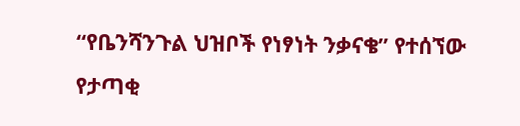“የቤንሻንጉል ህዝቦች የነፃነት ንቃናቄ” የተሰኘው የታጣቂ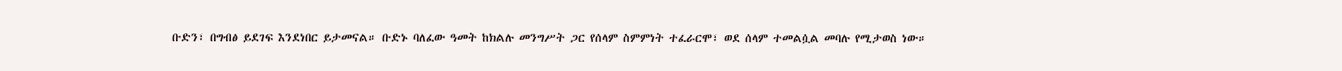ቡድን፣ በግብፅ ይደገፍ እንደነበር ይታመናል። ቡድኑ ባለፈው ዓመት ከክልሉ መንግሥት ጋር የሰላም ስምምነት ተፈራርሞ፣ ወደ ሰላም ተመልሷል መባሉ የሚታወስ ነው።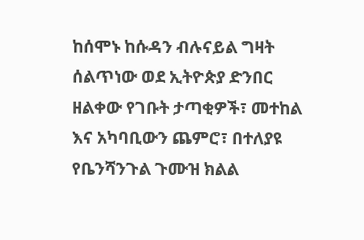ከሰሞኑ ከሱዳን ብሉናይል ግዛት ሰልጥነው ወደ ኢትዮጵያ ድንበር ዘልቀው የገቡት ታጣቂዎች፣ መተከል እና አካባቢውን ጨምሮ፣ በተለያዩ የቤንሻንጉል ጉሙዝ ክልል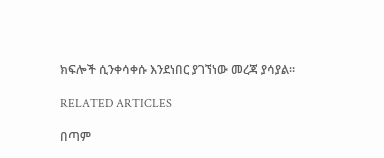ክፍሎች ሲንቀሳቀሱ እንደነበር ያገኘነው መረጃ ያሳያል።

RELATED ARTICLES

በጣም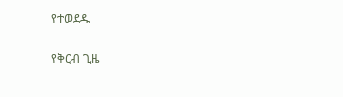የተወደዱ

የቅርብ ጊዜ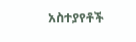አስተያየቶች